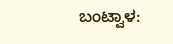ಬಂಟ್ವಾಳ: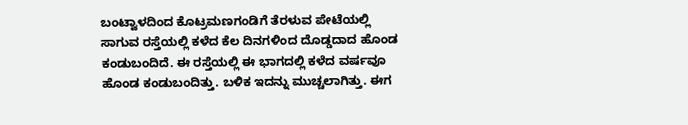ಬಂಟ್ವಾಳದಿಂದ ಕೊಟ್ರಮಣಗಂಡಿಗೆ ತೆರಳುವ ಪೇಟೆಯಲ್ಲಿ ಸಾಗುವ ರಸ್ತೆಯಲ್ಲಿ ಕಳೆದ ಕೆಲ ದಿನಗಳಿಂದ ದೊಡ್ಡದಾದ ಹೊಂಡ ಕಂಡುಬಂದಿದೆ. ಈ ರಸ್ತೆಯಲ್ಲಿ ಈ ಭಾಗದಲ್ಲಿ ಕಳೆದ ವರ್ಷವೂ ಹೊಂಡ ಕಂಡುಬಂದಿತ್ತು. ಬಳಿಕ ಇದನ್ನು ಮುಚ್ಚಲಾಗಿತ್ತು. ಈಗ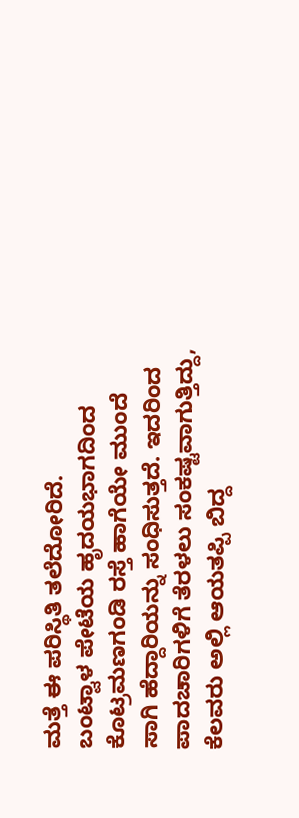ಮತ್ತೆ ಈ ಪರಿಸ್ಥಿತಿ ತಲೆದೋರಿದೆ.
ಬಂಟ್ವಾಳ ಪೇಟೆಯ ಹೃದಯಭಾಗದಿಂದ ಕೊಟ್ರಮಣಗಂಡಿ ರಸ್ತೆ ಹಾಗೆಯೇ ಮುಂದೆ ಸಾಗಿ ಹೆದ್ದಾರಿಯನ್ನು ಸಂಧಿಸುತ್ತದೆ. ಇದರಿಂದ ಪಾದಚಾರಿಗಳಿಗೆ ತೆರಳಲು ಸಂಕಷ್ಟವಾಗುತ್ತಿದ್ದು, ಕೆಲವರು ಅಲ್ಲಿ ಆಯತಪ್ಪಿ ಬಿದ್ದ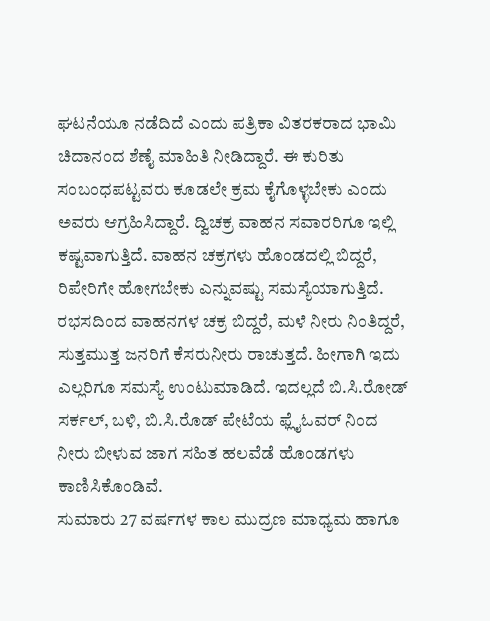ಘಟನೆಯೂ ನಡೆದಿದೆ ಎಂದು ಪತ್ರಿಕಾ ವಿತರಕರಾದ ಭಾಮಿ ಚಿದಾನಂದ ಶೆಣೈ ಮಾಹಿತಿ ನೀಡಿದ್ದಾರೆ. ಈ ಕುರಿತು ಸಂಬಂಧಪಟ್ಟವರು ಕೂಡಲೇ ಕ್ರಮ ಕೈಗೊಳ್ಳಬೇಕು ಎಂದು ಅವರು ಆಗ್ರಹಿಸಿದ್ದಾರೆ. ದ್ವಿಚಕ್ರ ವಾಹನ ಸವಾರರಿಗೂ ಇಲ್ಲಿ ಕಷ್ಟವಾಗುತ್ತಿದೆ. ವಾಹನ ಚಕ್ರಗಳು ಹೊಂಡದಲ್ಲಿ ಬಿದ್ದರೆ, ರಿಪೇರಿಗೇ ಹೋಗಬೇಕು ಎನ್ನುವಷ್ಟು ಸಮಸ್ಯೆಯಾಗುತ್ತಿದೆ. ರಭಸದಿಂದ ವಾಹನಗಳ ಚಕ್ರ ಬಿದ್ದರೆ, ಮಳೆ ನೀರು ನಿಂತಿದ್ದರೆ, ಸುತ್ತಮುತ್ತ ಜನರಿಗೆ ಕೆಸರುನೀರು ರಾಚುತ್ತದೆ. ಹೀಗಾಗಿ ಇದು ಎಲ್ಲರಿಗೂ ಸಮಸ್ಯೆ ಉಂಟುಮಾಡಿದೆ. ಇದಲ್ಲದೆ ಬಿ.ಸಿ.ರೋಡ್ ಸರ್ಕಲ್, ಬಳಿ, ಬಿ.ಸಿ.ರೊಡ್ ಪೇಟೆಯ ಫ್ಲೈಓವರ್ ನಿಂದ ನೀರು ಬೀಳುವ ಜಾಗ ಸಹಿತ ಹಲವೆಡೆ ಹೊಂಡಗಳು ಕಾಣಿಸಿಕೊಂಡಿವೆ.
ಸುಮಾರು 27 ವರ್ಷಗಳ ಕಾಲ ಮುದ್ರಣ ಮಾಧ್ಯಮ ಹಾಗೂ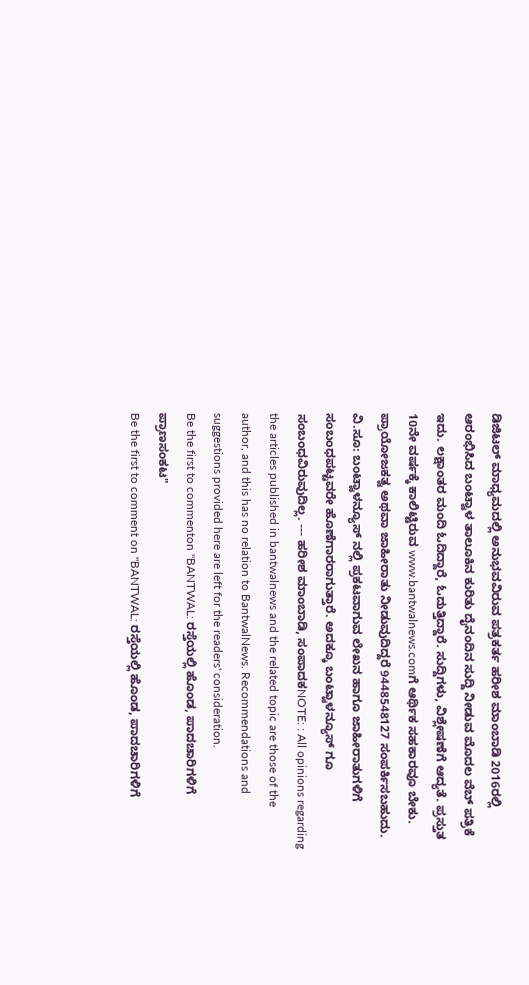ಡಿಜಿಟಲ್ ಮಾಧ್ಯಮದಲ್ಲಿ ಅನುಭವವಿರುವ ಪತ್ರಕರ್ತ ಹರೀಶ ಮಾಂಬಾಡಿ 2016ರಲ್ಲಿ ಆರಂಭಿಸಿದ ಬಂಟ್ವಾಳ ತಾಲೂಕಿನ ಕುರಿತು ದೈನಂದಿನ ಸುದ್ದಿ ನೀಡುವ ಮೊದಲ ವೆಬ್ ಪತ್ರಿಕೆ ಇದು. ಲಕ್ಷಾಂತರ ಮಂದಿ ಓದಿದ್ದಾರೆ, ಓದುತ್ತಿದ್ದಾರೆ. ಸುದ್ದಿಗಳು, ವಿಶ್ಲೇಷಣೆಗೆ ಆದ್ಯತೆ. ಪ್ರಸ್ತುತ 10ನೇ ವರ್ಷಕ್ಕೆ ಕಾಲಿಟ್ಟಿರುವ www.bantwalnews.comಗೆ ಆರ್ಥಿಕ ಸಹಕಾರವೂ ಬೇಕು. ಪ್ರಾಯೋಜಕತ್ವ ಅಥವಾ ಜಾಹೀರಾತು ನೀಡುವುದಿದ್ದರೆ 9448548127 ಸಂಪರ್ಕಿಸಬಹುದು. ವಿ.ಸೂ: ಬಂಟ್ವಾಳನ್ಯೂಸ್ ನಲ್ಲಿ ಪ್ರಕಟವಾಗುವ ಲೇಖನ ಹಾಗೂ ಜಾಹೀರಾತುಗಳಿಗೆ ಸಂಬಂಧಪಟ್ಟವರೇ ಹೊಣೆಗಾರರಾಗುತ್ತಾರೆ. ಅದಕ್ಕೂ ಬಂಟ್ವಾಳನ್ಯೂಸ್ ಗೂ ಸಂಬಂಧವಿರುವುದಿಲ್ಲ. --- ಹರೀಶ ಮಾಂಬಾಡಿ, ಸಂಪಾದಕNOTE: : All opinions regarding the articles published in bantwalnews and the related topic are those of the author, and this has no relation to BantwalNews. Recommendations and suggestions provided here are left for the readers' consideration.
Be the first to commenton "BANTWAL: ರಸ್ತೆಯಲ್ಲಿ ಹೊಂಡ, ಪಾದಚಾರಿಗಳಿಗೆ ಪ್ರಾಣಸಂಕಟ"
Be the first to comment on "BANTWAL: ರಸ್ತೆಯಲ್ಲಿ ಹೊಂಡ, ಪಾದಚಾರಿಗಳಿಗೆ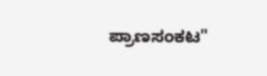ಪ್ರಾಣಸಂಕಟ"